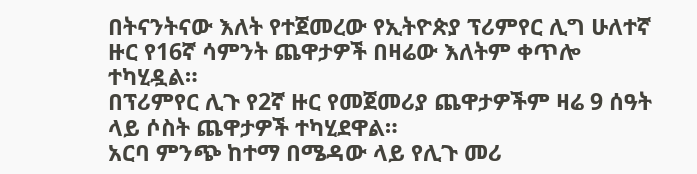በትናንትናው እለት የተጀመረው የኢትዮጵያ ፕሪምየር ሊግ ሁለተኛ ዙር የ16ኛ ሳምንት ጨዋታዎች በዛሬው እለትም ቀጥሎ ተካሂዷል።
በፕሪምየር ሊጉ የ2ኛ ዙር የመጀመሪያ ጨዋታዎችም ዛሬ 9 ሰዓት ላይ ሶስት ጨዋታዎች ተካሂደዋል።
አርባ ምንጭ ከተማ በሜዳው ላይ የሊጉ መሪ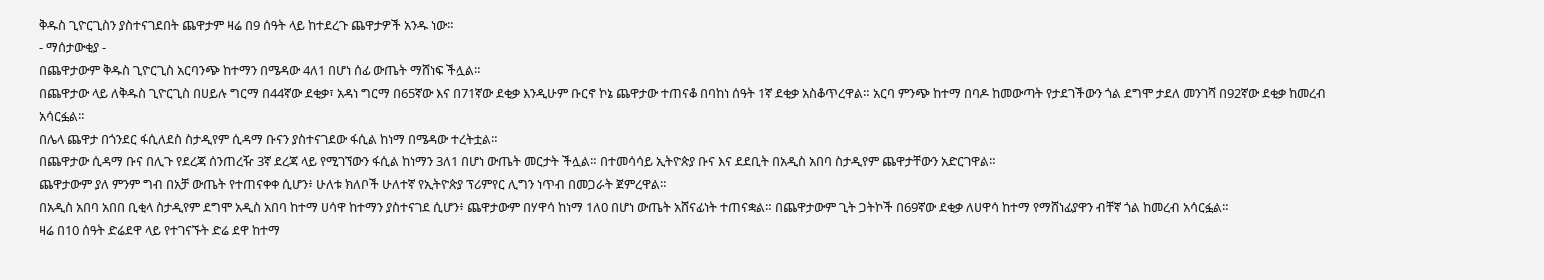ቅዱስ ጊዮርጊስን ያስተናገደበት ጨዋታም ዛሬ በ9 ሰዓት ላይ ከተደረጉ ጨዋታዎች አንዱ ነው።
- ማሰታውቂያ -
በጨዋታውም ቅዱስ ጊዮርጊስ አርባንጭ ከተማን በሜዳው 4ለ1 በሆነ ሰፊ ውጤት ማሸነፍ ችሏል።
በጨዋታው ላይ ለቅዱስ ጊዮርጊስ በሀይሉ ግርማ በ44ኛው ደቂቃ፣ አዳነ ግርማ በ65ኛው እና በ71ኛው ደቂቃ እንዲሁም ቡርኖ ኮኔ ጨዋታው ተጠናቆ በባከነ ሰዓት 1ኛ ደቂቃ አስቆጥረዋል። አርባ ምንጭ ከተማ በባዶ ከመውጣት የታደገችውን ጎል ደግሞ ታደለ መንገሻ በ92ኛው ደቂቃ ከመረብ አሳርፏል።
በሌላ ጨዋታ በጎንደር ፋሲለደስ ስታዲየም ሲዳማ ቡናን ያስተናገደው ፋሲል ከነማ በሜዳው ተረትቷል።
በጨዋታው ሲዳማ ቡና በሊጉ የደረጃ ሰንጠረዥ 3ኛ ደረጃ ላይ የሚገኘውን ፋሲል ከነማን 3ለ1 በሆነ ውጤት መርታት ችሏል። በተመሳሳይ ኢትዮጵያ ቡና እና ደደቢት በአዲስ አበባ ስታዲየም ጨዋታቸውን አድርገዋል።
ጨዋታውም ያለ ምንም ግብ በአቻ ውጤት የተጠናቀቀ ሲሆን፥ ሁለቱ ክለቦች ሁለተኛ የኢትዮጵያ ፕሪምየር ሊግን ነጥብ በመጋራት ጀምረዋል።
በአዲስ አበባ አበበ ቢቂላ ስታዲየም ደግሞ አዲስ አበባ ከተማ ሀሳዋ ከተማን ያስተናገደ ሲሆን፥ ጨዋታውም በሃዋሳ ከነማ 1ለ0 በሆነ ውጤት አሸናፊነት ተጠናቋል። በጨዋታውም ጊት ጋትኮች በ69ኛው ደቂቃ ለሀዋሳ ከተማ የማሸነፊያዋን ብቸኛ ጎል ከመረብ አሳርፏል።
ዛሬ በ10 ሰዓት ድሬደዋ ላይ የተገናኙት ድሬ ደዋ ከተማ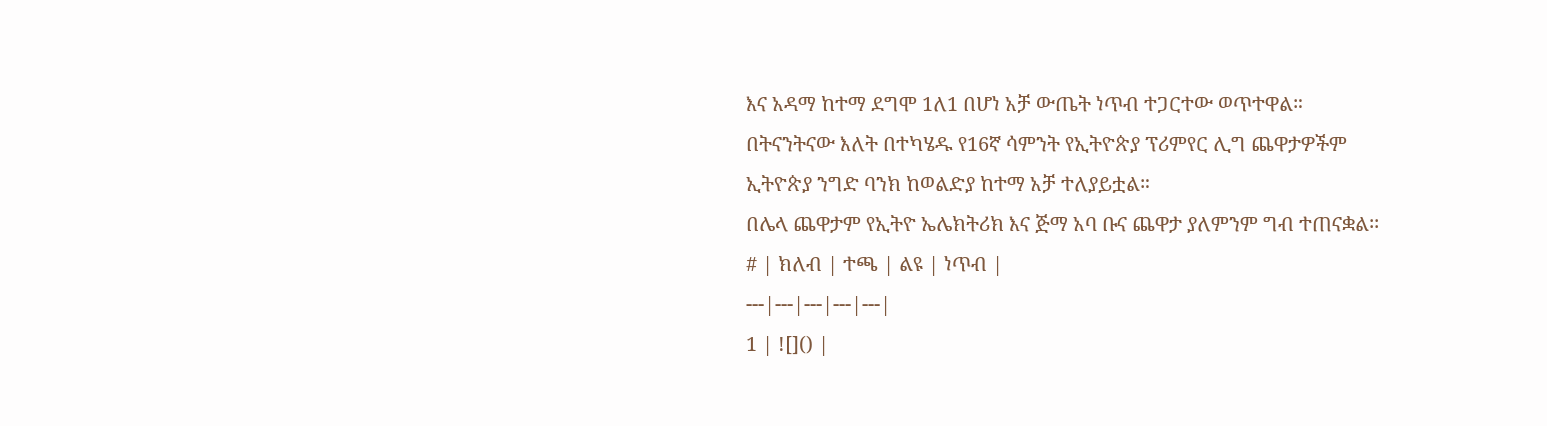እና አዳማ ከተማ ደግሞ 1ለ1 በሆነ አቻ ውጤት ነጥብ ተጋርተው ወጥተዋል።
በትናንትናው እለት በተካሄዱ የ16ኛ ሳምንት የኢትዮጵያ ፕሪምየር ሊግ ጨዋታዎችም ኢትዮጵያ ንግድ ባንክ ከወልድያ ከተማ አቻ ተለያይቷል።
በሌላ ጨዋታም የኢትዮ ኤሌክትሪክ እና ጅማ አባ ቡና ጨዋታ ያለምንም ግብ ተጠናቋል፡፡
# | ክለብ | ተጫ | ልዩ | ነጥብ |
---|---|---|---|---|
1 | ![]() |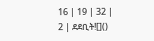16 | 19 | 32 |
2 | ደደቢት![]()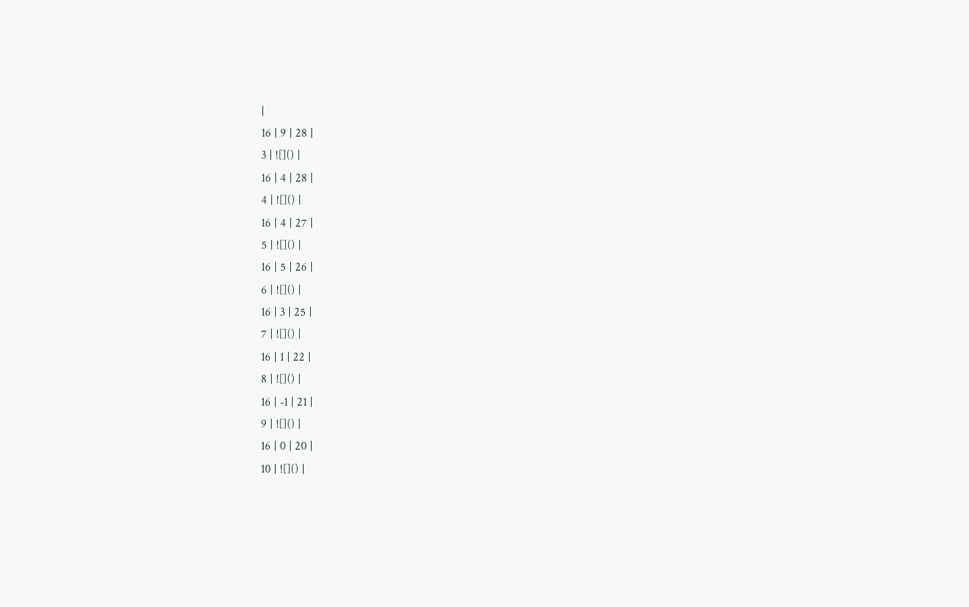|
16 | 9 | 28 |
3 | ![]() |
16 | 4 | 28 |
4 | ![]() |
16 | 4 | 27 |
5 | ![]() |
16 | 5 | 26 |
6 | ![]() |
16 | 3 | 25 |
7 | ![]() |
16 | 1 | 22 |
8 | ![]() |
16 | -1 | 21 |
9 | ![]() |
16 | 0 | 20 |
10 | ![]() |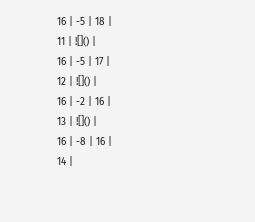16 | -5 | 18 |
11 | ![]() |
16 | -5 | 17 |
12 | ![]() |
16 | -2 | 16 |
13 | ![]() |
16 | -8 | 16 |
14 |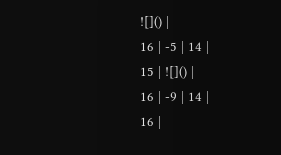![]() |
16 | -5 | 14 |
15 | ![]() |
16 | -9 | 14 |
16 |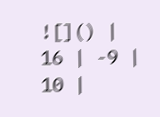![]() |
16 | -9 | 10 |